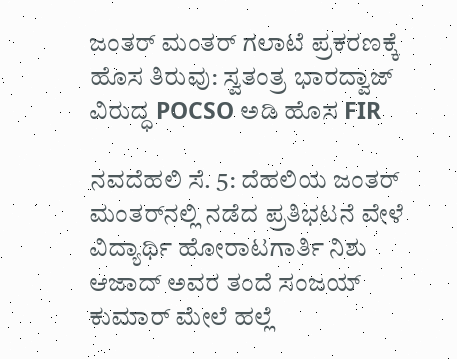ಜಂತರ್‌ ಮಂತರ್‌ ಗಲಾಟೆ ಪ್ರಕರಣಕ್ಕೆ ಹೊಸ ತಿರುವು: ಸ್ವತಂತ್ರ ಭಾರದ್ವಾಜ್ ವಿರುದ್ಧ POCSO ಅಡಿ ಹೊಸ FIR

ನವದೆಹಲಿ ಸೆ. 5: ದೆಹಲಿಯ ಜಂತರ್‌ ಮಂತರ್‌ನಲ್ಲಿ ನಡೆದ ಪ್ರತಿಭಟನೆ ವೇಳೆ ವಿದ್ಯಾರ್ಥಿ ಹೋರಾಟಗಾರ್ತಿ ನಿಶು ಆಜಾದ್ ಅವರ ತಂದೆ ಸಂಜಯ್ ಕುಮಾರ್ ಮೇಲೆ ಹಲ್ಲೆ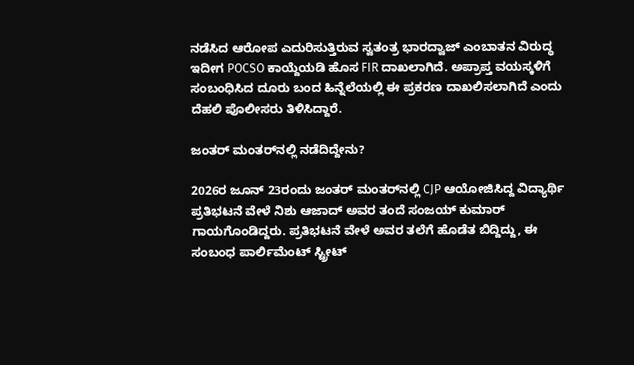ನಡೆಸಿದ ಆರೋಪ ಎದುರಿಸುತ್ತಿರುವ ಸ್ವತಂತ್ರ ಭಾರದ್ವಾಜ್ ಎಂಬಾತನ ವಿರುದ್ಧ ಇದೀಗ POCSO ಕಾಯ್ದೆಯಡಿ ಹೊಸ FIR ದಾಖಲಾಗಿದೆ. ಅಪ್ರಾಪ್ತ ವಯಸ್ಕಳಿಗೆ ಸಂಬಂಧಿಸಿದ ದೂರು ಬಂದ ಹಿನ್ನೆಲೆಯಲ್ಲಿ ಈ ಪ್ರಕರಣ ದಾಖಲಿಸಲಾಗಿದೆ ಎಂದು ದೆಹಲಿ ಪೊಲೀಸರು ತಿಳಿಸಿದ್ದಾರೆ.

ಜಂತರ್‌ ಮಂತರ್‌ನಲ್ಲಿ ನಡೆದಿದ್ದೇನು?

2026ರ ಜೂನ್‌ 23ರಂದು ಜಂತರ್‌ ಮಂತರ್‌ನಲ್ಲಿ CJP ಆಯೋಜಿಸಿದ್ದ ವಿದ್ಯಾರ್ಥಿ ಪ್ರತಿಭಟನೆ ವೇಳೆ ನಿಶು ಆಜಾದ್ ಅವರ ತಂದೆ ಸಂಜಯ್ ಕುಮಾರ್ ಗಾಯಗೊಂಡಿದ್ದರು. ಪ್ರತಿಭಟನೆ ವೇಳೆ ಅವರ ತಲೆಗೆ ಹೊಡೆತ ಬಿದ್ದಿದ್ದು, ಈ ಸಂಬಂಧ ಪಾರ್ಲಿಮೆಂಟ್‌ ಸ್ಟ್ರೀಟ್‌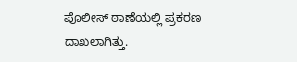ಪೊಲೀಸ್ ಠಾಣೆಯಲ್ಲಿ ಪ್ರಕರಣ ದಾಖಲಾಗಿತ್ತು.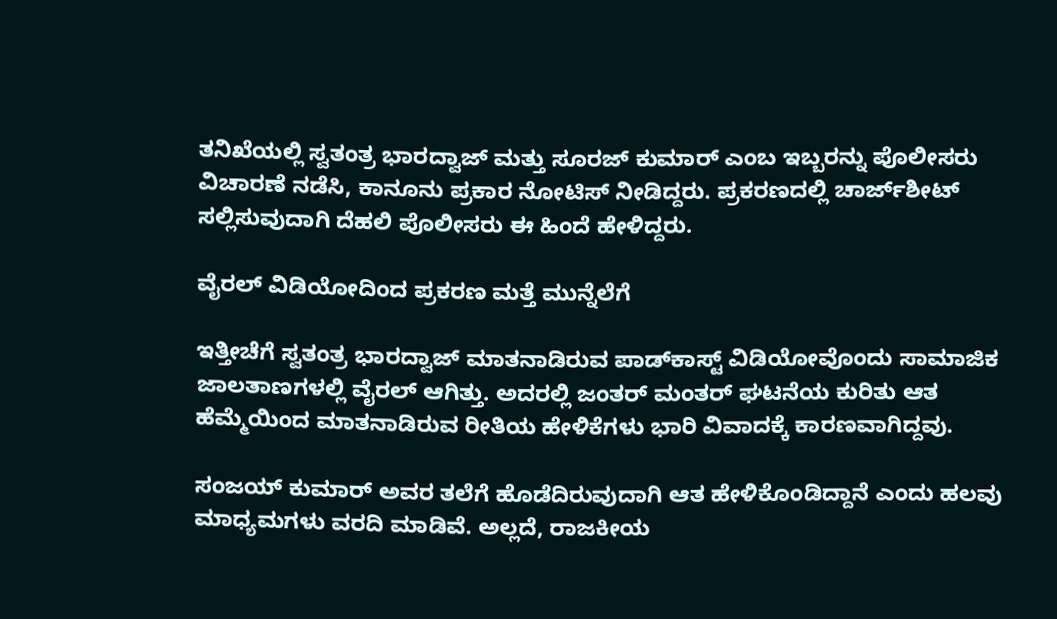ತನಿಖೆಯಲ್ಲಿ ಸ್ವತಂತ್ರ ಭಾರದ್ವಾಜ್ ಮತ್ತು ಸೂರಜ್ ಕುಮಾರ್ ಎಂಬ ಇಬ್ಬರನ್ನು ಪೊಲೀಸರು ವಿಚಾರಣೆ ನಡೆಸಿ, ಕಾನೂನು ಪ್ರಕಾರ ನೋಟಿಸ್‌ ನೀಡಿದ್ದರು. ಪ್ರಕರಣದಲ್ಲಿ ಚಾರ್ಜ್‌ಶೀಟ್ ಸಲ್ಲಿಸುವುದಾಗಿ ದೆಹಲಿ ಪೊಲೀಸರು ಈ ಹಿಂದೆ ಹೇಳಿದ್ದರು.

ವೈರಲ್‌ ವಿಡಿಯೋದಿಂದ ಪ್ರಕರಣ ಮತ್ತೆ ಮುನ್ನೆಲೆಗೆ

ಇತ್ತೀಚೆಗೆ ಸ್ವತಂತ್ರ ಭಾರದ್ವಾಜ್ ಮಾತನಾಡಿರುವ ಪಾಡ್‌ಕಾಸ್ಟ್‌ ವಿಡಿಯೋವೊಂದು ಸಾಮಾಜಿಕ ಜಾಲತಾಣಗಳಲ್ಲಿ ವೈರಲ್‌ ಆಗಿತ್ತು. ಅದರಲ್ಲಿ ಜಂತರ್‌ ಮಂತರ್‌ ಘಟನೆಯ ಕುರಿತು ಆತ ಹೆಮ್ಮೆಯಿಂದ ಮಾತನಾಡಿರುವ ರೀತಿಯ ಹೇಳಿಕೆಗಳು ಭಾರಿ ವಿವಾದಕ್ಕೆ ಕಾರಣವಾಗಿದ್ದವು.

ಸಂಜಯ್ ಕುಮಾರ್ ಅವರ ತಲೆಗೆ ಹೊಡೆದಿರುವುದಾಗಿ ಆತ ಹೇಳಿಕೊಂಡಿದ್ದಾನೆ ಎಂದು ಹಲವು ಮಾಧ್ಯಮಗಳು ವರದಿ ಮಾಡಿವೆ. ಅಲ್ಲದೆ, ರಾಜಕೀಯ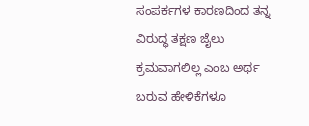ಸಂಪರ್ಕಗಳ ಕಾರಣದಿಂದ ತನ್ನ ವಿರುದ್ಧ ತಕ್ಷಣ ಜೈಲು ಕ್ರಮವಾಗಲಿಲ್ಲ ಎಂಬ ಅರ್ಥ ಬರುವ ಹೇಳಿಕೆಗಳೂ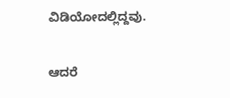ವಿಡಿಯೋದಲ್ಲಿದ್ದವು.

ಆದರೆ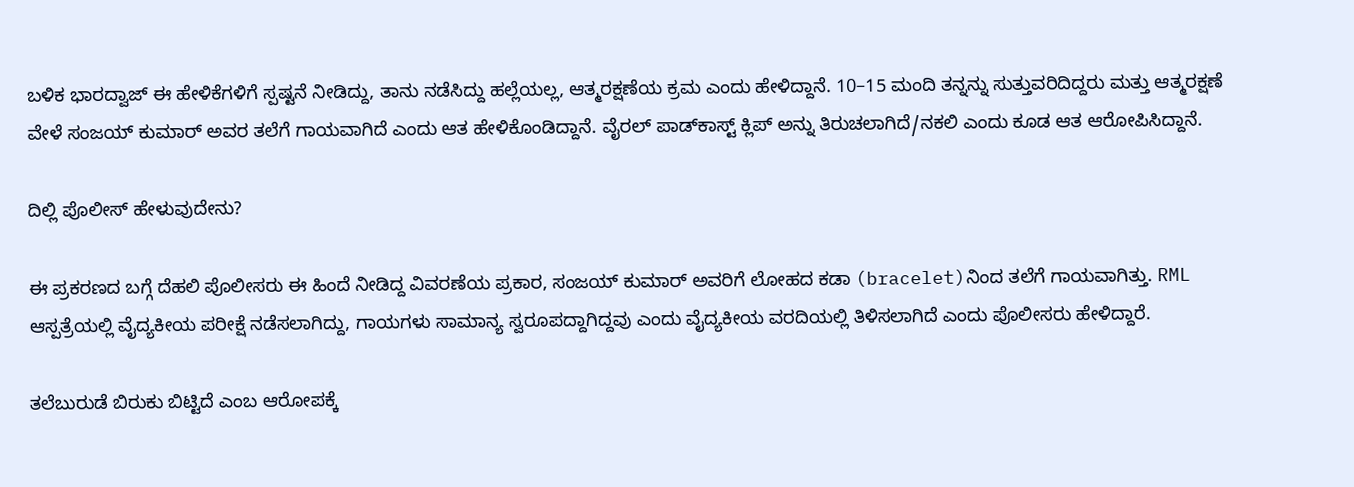ಬಳಿಕ ಭಾರದ್ವಾಜ್ ಈ ಹೇಳಿಕೆಗಳಿಗೆ ಸ್ಪಷ್ಟನೆ ನೀಡಿದ್ದು, ತಾನು ನಡೆಸಿದ್ದು ಹಲ್ಲೆಯಲ್ಲ, ಆತ್ಮರಕ್ಷಣೆಯ ಕ್ರಮ ಎಂದು ಹೇಳಿದ್ದಾನೆ. 10–15 ಮಂದಿ ತನ್ನನ್ನು ಸುತ್ತುವರಿದಿದ್ದರು ಮತ್ತು ಆತ್ಮರಕ್ಷಣೆ ವೇಳೆ ಸಂಜಯ್ ಕುಮಾರ್ ಅವರ ತಲೆಗೆ ಗಾಯವಾಗಿದೆ ಎಂದು ಆತ ಹೇಳಿಕೊಂಡಿದ್ದಾನೆ. ವೈರಲ್ ಪಾಡ್‌ಕಾಸ್ಟ್ ಕ್ಲಿಪ್‌ ಅನ್ನು ತಿರುಚಲಾಗಿದೆ/ನಕಲಿ ಎಂದು ಕೂಡ ಆತ ಆರೋಪಿಸಿದ್ದಾನೆ.

ದಿಲ್ಲಿ ಪೊಲೀಸ್‌ ಹೇಳುವುದೇನು?

ಈ ಪ್ರಕರಣದ ಬಗ್ಗೆ ದೆಹಲಿ ಪೊಲೀಸರು ಈ ಹಿಂದೆ ನೀಡಿದ್ದ ವಿವರಣೆಯ ಪ್ರಕಾರ, ಸಂಜಯ್ ಕುಮಾರ್ ಅವರಿಗೆ ಲೋಹದ ಕಡಾ (bracelet)ನಿಂದ ತಲೆಗೆ ಗಾಯವಾಗಿತ್ತು. RML ಆಸ್ಪತ್ರೆಯಲ್ಲಿ ವೈದ್ಯಕೀಯ ಪರೀಕ್ಷೆ ನಡೆಸಲಾಗಿದ್ದು, ಗಾಯಗಳು ಸಾಮಾನ್ಯ ಸ್ವರೂಪದ್ದಾಗಿದ್ದವು ಎಂದು ವೈದ್ಯಕೀಯ ವರದಿಯಲ್ಲಿ ತಿಳಿಸಲಾಗಿದೆ ಎಂದು ಪೊಲೀಸರು ಹೇಳಿದ್ದಾರೆ.

ತಲೆಬುರುಡೆ ಬಿರುಕು ಬಿಟ್ಟಿದೆ ಎಂಬ ಆರೋಪಕ್ಕೆ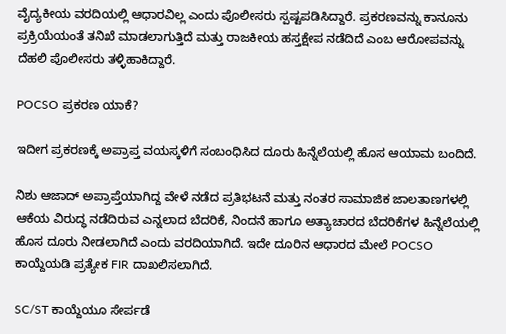ವೈದ್ಯಕೀಯ ವರದಿಯಲ್ಲಿ ಆಧಾರವಿಲ್ಲ ಎಂದು ಪೊಲೀಸರು ಸ್ಪಷ್ಟಪಡಿಸಿದ್ದಾರೆ. ಪ್ರಕರಣವನ್ನು ಕಾನೂನು ಪ್ರಕ್ರಿಯೆಯಂತೆ ತನಿಖೆ ಮಾಡಲಾಗುತ್ತಿದೆ ಮತ್ತು ರಾಜಕೀಯ ಹಸ್ತಕ್ಷೇಪ ನಡೆದಿದೆ ಎಂಬ ಆರೋಪವನ್ನು ದೆಹಲಿ ಪೊಲೀಸರು ತಳ್ಳಿಹಾಕಿದ್ದಾರೆ.

POCSO ಪ್ರಕರಣ ಯಾಕೆ?

ಇದೀಗ ಪ್ರಕರಣಕ್ಕೆ ಅಪ್ರಾಪ್ತ ವಯಸ್ಕಳಿಗೆ ಸಂಬಂಧಿಸಿದ ದೂರು ಹಿನ್ನೆಲೆಯಲ್ಲಿ ಹೊಸ ಆಯಾಮ ಬಂದಿದೆ.

ನಿಶು ಆಜಾದ್ ಅಪ್ರಾಪ್ತೆಯಾಗಿದ್ದ ವೇಳೆ ನಡೆದ ಪ್ರತಿಭಟನೆ ಮತ್ತು ನಂತರ ಸಾಮಾಜಿಕ ಜಾಲತಾಣಗಳಲ್ಲಿ ಆಕೆಯ ವಿರುದ್ಧ ನಡೆದಿರುವ ಎನ್ನಲಾದ ಬೆದರಿಕೆ, ನಿಂದನೆ ಹಾಗೂ ಅತ್ಯಾಚಾರದ ಬೆದರಿಕೆಗಳ ಹಿನ್ನೆಲೆಯಲ್ಲಿ ಹೊಸ ದೂರು ನೀಡಲಾಗಿದೆ ಎಂದು ವರದಿಯಾಗಿದೆ. ಇದೇ ದೂರಿನ ಆಧಾರದ ಮೇಲೆ POCSO ಕಾಯ್ದೆಯಡಿ ಪ್ರತ್ಯೇಕ FIR ದಾಖಲಿಸಲಾಗಿದೆ.

SC/ST ಕಾಯ್ದೆಯೂ ಸೇರ್ಪಡೆ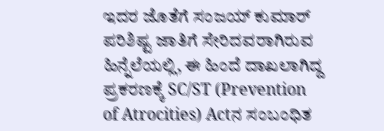ಇದರ ಜೊತೆಗೆ ಸಂಜಯ್ ಕುಮಾರ್ ಪರಿಶಿಷ್ಟ ಜಾತಿಗೆ ಸೇರಿದವರಾಗಿರುವ ಹಿನ್ನೆಲೆಯಲ್ಲಿ, ಈ ಹಿಂದೆ ದಾಖಲಾಗಿದ್ದ ಪ್ರಕರಣಕ್ಕೆ SC/ST (Prevention of Atrocities) Actನ ಸಂಬಂಧಿತ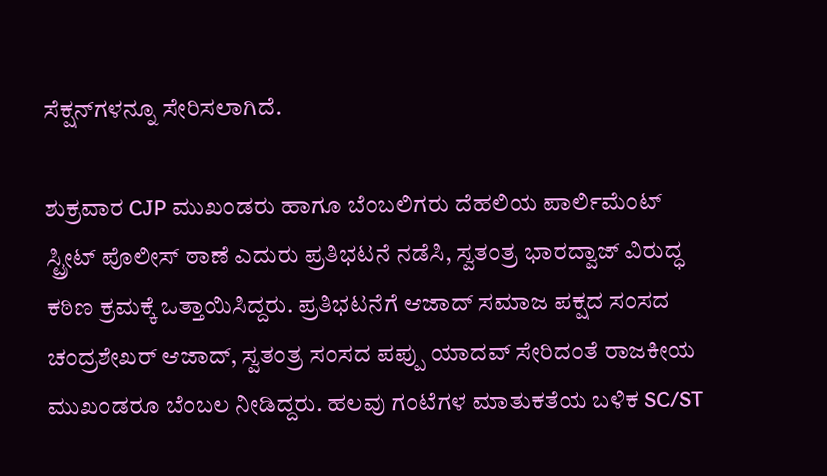ಸೆಕ್ಷನ್‌ಗಳನ್ನೂ ಸೇರಿಸಲಾಗಿದೆ.

ಶುಕ್ರವಾರ CJP ಮುಖಂಡರು ಹಾಗೂ ಬೆಂಬಲಿಗರು ದೆಹಲಿಯ ಪಾರ್ಲಿಮೆಂಟ್‌ ಸ್ಟ್ರೀಟ್‌ ಪೊಲೀಸ್ ಠಾಣೆ ಎದುರು ಪ್ರತಿಭಟನೆ ನಡೆಸಿ, ಸ್ವತಂತ್ರ ಭಾರದ್ವಾಜ್ ವಿರುದ್ಧ ಕಠಿಣ ಕ್ರಮಕ್ಕೆ ಒತ್ತಾಯಿಸಿದ್ದರು. ಪ್ರತಿಭಟನೆಗೆ ಆಜಾದ್ ಸಮಾಜ ಪಕ್ಷದ ಸಂಸದ ಚಂದ್ರಶೇಖರ್ ಆಜಾದ್, ಸ್ವತಂತ್ರ ಸಂಸದ ಪಪ್ಪು ಯಾದವ್ ಸೇರಿದಂತೆ ರಾಜಕೀಯ ಮುಖಂಡರೂ ಬೆಂಬಲ ನೀಡಿದ್ದರು. ಹಲವು ಗಂಟೆಗಳ ಮಾತುಕತೆಯ ಬಳಿಕ SC/ST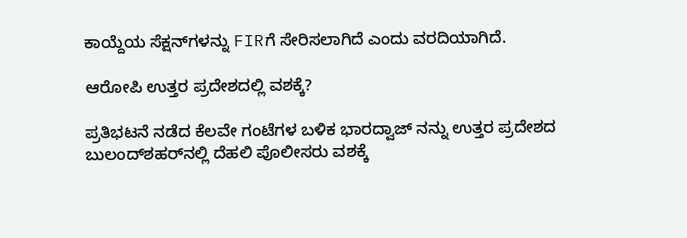ಕಾಯ್ದೆಯ ಸೆಕ್ಷನ್‌ಗಳನ್ನು FIRಗೆ ಸೇರಿಸಲಾಗಿದೆ ಎಂದು ವರದಿಯಾಗಿದೆ.

ಆರೋಪಿ ಉತ್ತರ ಪ್ರದೇಶದಲ್ಲಿ ವಶಕ್ಕೆ?

ಪ್ರತಿಭಟನೆ ನಡೆದ ಕೆಲವೇ ಗಂಟೆಗಳ ಬಳಿಕ ಭಾರದ್ವಾಜ್ ನನ್ನು ಉತ್ತರ ಪ್ರದೇಶದ ಬುಲಂದ್‌ಶಹರ್‌ನಲ್ಲಿ ದೆಹಲಿ ಪೊಲೀಸರು ವಶಕ್ಕೆ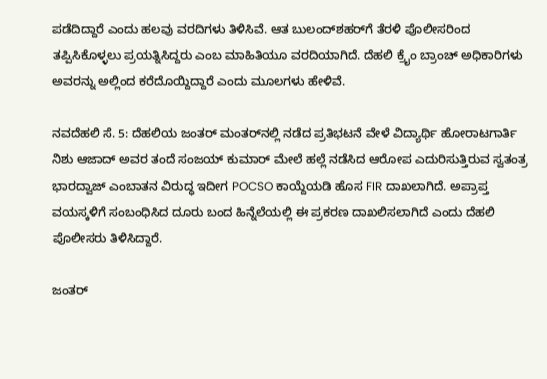ಪಡೆದಿದ್ದಾರೆ ಎಂದು ಹಲವು ವರದಿಗಳು ತಿಳಿಸಿವೆ. ಆತ ಬುಲಂದ್‌ಶಹರ್‌ಗೆ ತೆರಳಿ ಪೊಲೀಸರಿಂದ ತಪ್ಪಿಸಿಕೊಳ್ಳಲು ಪ್ರಯತ್ನಿಸಿದ್ದರು ಎಂಬ ಮಾಹಿತಿಯೂ ವರದಿಯಾಗಿದೆ. ದೆಹಲಿ ಕ್ರೈಂ ಬ್ರಾಂಚ್ ಅಧಿಕಾರಿಗಳು ಅವರನ್ನು ಅಲ್ಲಿಂದ ಕರೆದೊಯ್ದಿದ್ದಾರೆ ಎಂದು ಮೂಲಗಳು ಹೇಳಿವೆ.

ನವದೆಹಲಿ ಸೆ. 5: ದೆಹಲಿಯ ಜಂತರ್‌ ಮಂತರ್‌ನಲ್ಲಿ ನಡೆದ ಪ್ರತಿಭಟನೆ ವೇಳೆ ವಿದ್ಯಾರ್ಥಿ ಹೋರಾಟಗಾರ್ತಿ ನಿಶು ಆಜಾದ್ ಅವರ ತಂದೆ ಸಂಜಯ್ ಕುಮಾರ್ ಮೇಲೆ ಹಲ್ಲೆ ನಡೆಸಿದ ಆರೋಪ ಎದುರಿಸುತ್ತಿರುವ ಸ್ವತಂತ್ರ ಭಾರದ್ವಾಜ್ ಎಂಬಾತನ ವಿರುದ್ಧ ಇದೀಗ POCSO ಕಾಯ್ದೆಯಡಿ ಹೊಸ FIR ದಾಖಲಾಗಿದೆ. ಅಪ್ರಾಪ್ತ ವಯಸ್ಕಳಿಗೆ ಸಂಬಂಧಿಸಿದ ದೂರು ಬಂದ ಹಿನ್ನೆಲೆಯಲ್ಲಿ ಈ ಪ್ರಕರಣ ದಾಖಲಿಸಲಾಗಿದೆ ಎಂದು ದೆಹಲಿ ಪೊಲೀಸರು ತಿಳಿಸಿದ್ದಾರೆ.

ಜಂತರ್‌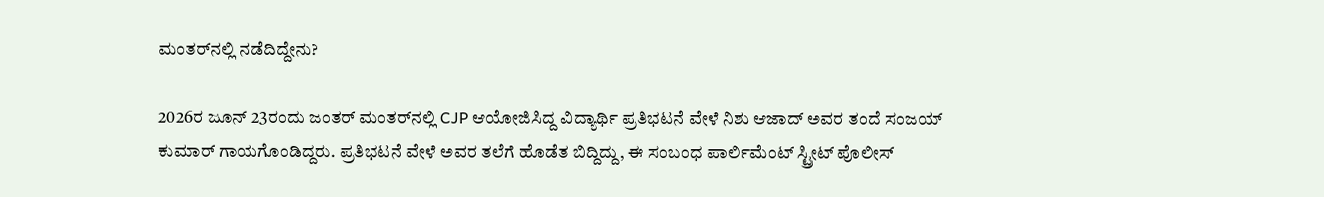ಮಂತರ್‌ನಲ್ಲಿ ನಡೆದಿದ್ದೇನು?

2026ರ ಜೂನ್‌ 23ರಂದು ಜಂತರ್‌ ಮಂತರ್‌ನಲ್ಲಿ CJP ಆಯೋಜಿಸಿದ್ದ ವಿದ್ಯಾರ್ಥಿ ಪ್ರತಿಭಟನೆ ವೇಳೆ ನಿಶು ಆಜಾದ್ ಅವರ ತಂದೆ ಸಂಜಯ್ ಕುಮಾರ್ ಗಾಯಗೊಂಡಿದ್ದರು. ಪ್ರತಿಭಟನೆ ವೇಳೆ ಅವರ ತಲೆಗೆ ಹೊಡೆತ ಬಿದ್ದಿದ್ದು, ಈ ಸಂಬಂಧ ಪಾರ್ಲಿಮೆಂಟ್‌ ಸ್ಟ್ರೀಟ್‌ ಪೊಲೀಸ್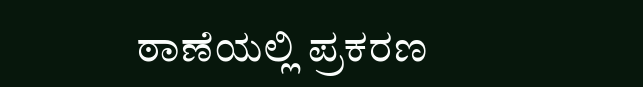ಠಾಣೆಯಲ್ಲಿ ಪ್ರಕರಣ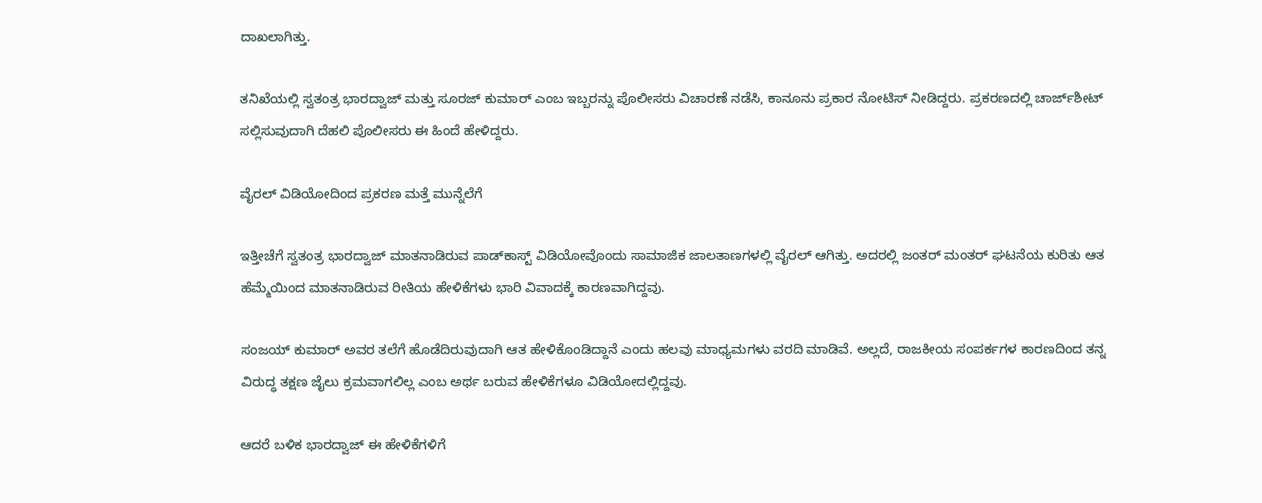ದಾಖಲಾಗಿತ್ತು.

ತನಿಖೆಯಲ್ಲಿ ಸ್ವತಂತ್ರ ಭಾರದ್ವಾಜ್ ಮತ್ತು ಸೂರಜ್ ಕುಮಾರ್ ಎಂಬ ಇಬ್ಬರನ್ನು ಪೊಲೀಸರು ವಿಚಾರಣೆ ನಡೆಸಿ, ಕಾನೂನು ಪ್ರಕಾರ ನೋಟಿಸ್‌ ನೀಡಿದ್ದರು. ಪ್ರಕರಣದಲ್ಲಿ ಚಾರ್ಜ್‌ಶೀಟ್ ಸಲ್ಲಿಸುವುದಾಗಿ ದೆಹಲಿ ಪೊಲೀಸರು ಈ ಹಿಂದೆ ಹೇಳಿದ್ದರು.

ವೈರಲ್‌ ವಿಡಿಯೋದಿಂದ ಪ್ರಕರಣ ಮತ್ತೆ ಮುನ್ನೆಲೆಗೆ

ಇತ್ತೀಚೆಗೆ ಸ್ವತಂತ್ರ ಭಾರದ್ವಾಜ್ ಮಾತನಾಡಿರುವ ಪಾಡ್‌ಕಾಸ್ಟ್‌ ವಿಡಿಯೋವೊಂದು ಸಾಮಾಜಿಕ ಜಾಲತಾಣಗಳಲ್ಲಿ ವೈರಲ್‌ ಆಗಿತ್ತು. ಅದರಲ್ಲಿ ಜಂತರ್‌ ಮಂತರ್‌ ಘಟನೆಯ ಕುರಿತು ಆತ ಹೆಮ್ಮೆಯಿಂದ ಮಾತನಾಡಿರುವ ರೀತಿಯ ಹೇಳಿಕೆಗಳು ಭಾರಿ ವಿವಾದಕ್ಕೆ ಕಾರಣವಾಗಿದ್ದವು.

ಸಂಜಯ್ ಕುಮಾರ್ ಅವರ ತಲೆಗೆ ಹೊಡೆದಿರುವುದಾಗಿ ಆತ ಹೇಳಿಕೊಂಡಿದ್ದಾನೆ ಎಂದು ಹಲವು ಮಾಧ್ಯಮಗಳು ವರದಿ ಮಾಡಿವೆ. ಅಲ್ಲದೆ, ರಾಜಕೀಯ ಸಂಪರ್ಕಗಳ ಕಾರಣದಿಂದ ತನ್ನ ವಿರುದ್ಧ ತಕ್ಷಣ ಜೈಲು ಕ್ರಮವಾಗಲಿಲ್ಲ ಎಂಬ ಅರ್ಥ ಬರುವ ಹೇಳಿಕೆಗಳೂ ವಿಡಿಯೋದಲ್ಲಿದ್ದವು.

ಆದರೆ ಬಳಿಕ ಭಾರದ್ವಾಜ್ ಈ ಹೇಳಿಕೆಗಳಿಗೆ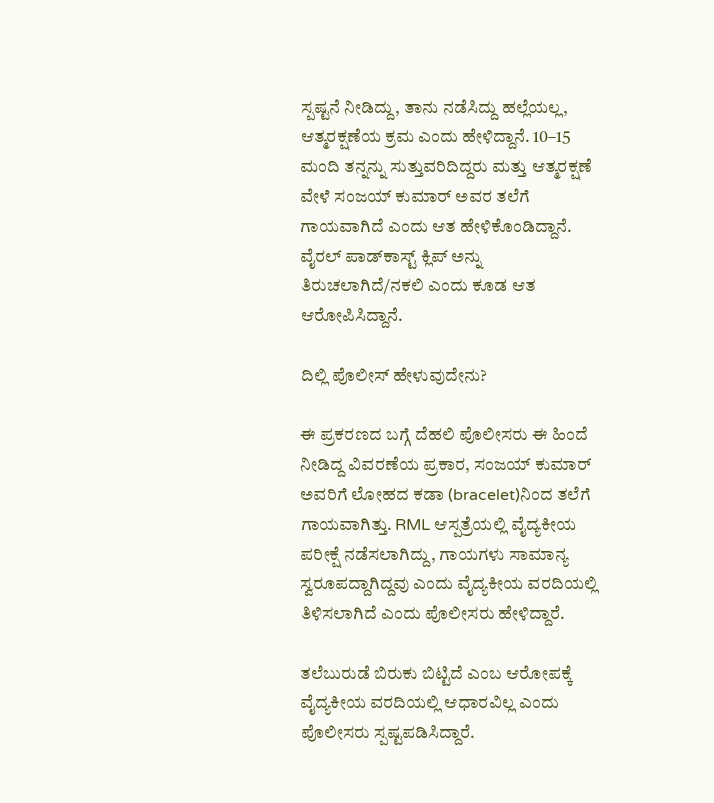ಸ್ಪಷ್ಟನೆ ನೀಡಿದ್ದು, ತಾನು ನಡೆಸಿದ್ದು ಹಲ್ಲೆಯಲ್ಲ, ಆತ್ಮರಕ್ಷಣೆಯ ಕ್ರಮ ಎಂದು ಹೇಳಿದ್ದಾನೆ. 10–15 ಮಂದಿ ತನ್ನನ್ನು ಸುತ್ತುವರಿದಿದ್ದರು ಮತ್ತು ಆತ್ಮರಕ್ಷಣೆ ವೇಳೆ ಸಂಜಯ್ ಕುಮಾರ್ ಅವರ ತಲೆಗೆ ಗಾಯವಾಗಿದೆ ಎಂದು ಆತ ಹೇಳಿಕೊಂಡಿದ್ದಾನೆ. ವೈರಲ್ ಪಾಡ್‌ಕಾಸ್ಟ್ ಕ್ಲಿಪ್‌ ಅನ್ನು ತಿರುಚಲಾಗಿದೆ/ನಕಲಿ ಎಂದು ಕೂಡ ಆತ ಆರೋಪಿಸಿದ್ದಾನೆ.

ದಿಲ್ಲಿ ಪೊಲೀಸ್‌ ಹೇಳುವುದೇನು?

ಈ ಪ್ರಕರಣದ ಬಗ್ಗೆ ದೆಹಲಿ ಪೊಲೀಸರು ಈ ಹಿಂದೆ ನೀಡಿದ್ದ ವಿವರಣೆಯ ಪ್ರಕಾರ, ಸಂಜಯ್ ಕುಮಾರ್ ಅವರಿಗೆ ಲೋಹದ ಕಡಾ (bracelet)ನಿಂದ ತಲೆಗೆ ಗಾಯವಾಗಿತ್ತು. RML ಆಸ್ಪತ್ರೆಯಲ್ಲಿ ವೈದ್ಯಕೀಯ ಪರೀಕ್ಷೆ ನಡೆಸಲಾಗಿದ್ದು, ಗಾಯಗಳು ಸಾಮಾನ್ಯ ಸ್ವರೂಪದ್ದಾಗಿದ್ದವು ಎಂದು ವೈದ್ಯಕೀಯ ವರದಿಯಲ್ಲಿ ತಿಳಿಸಲಾಗಿದೆ ಎಂದು ಪೊಲೀಸರು ಹೇಳಿದ್ದಾರೆ.

ತಲೆಬುರುಡೆ ಬಿರುಕು ಬಿಟ್ಟಿದೆ ಎಂಬ ಆರೋಪಕ್ಕೆ ವೈದ್ಯಕೀಯ ವರದಿಯಲ್ಲಿ ಆಧಾರವಿಲ್ಲ ಎಂದು ಪೊಲೀಸರು ಸ್ಪಷ್ಟಪಡಿಸಿದ್ದಾರೆ.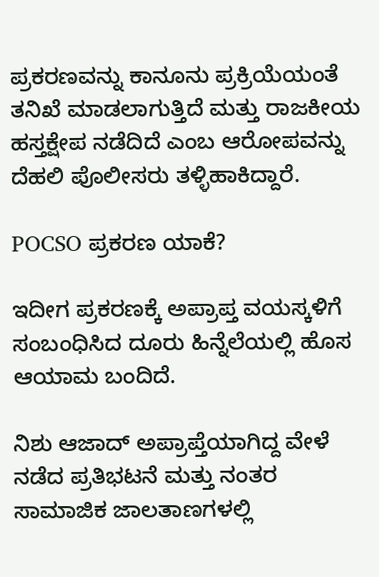ಪ್ರಕರಣವನ್ನು ಕಾನೂನು ಪ್ರಕ್ರಿಯೆಯಂತೆ ತನಿಖೆ ಮಾಡಲಾಗುತ್ತಿದೆ ಮತ್ತು ರಾಜಕೀಯ ಹಸ್ತಕ್ಷೇಪ ನಡೆದಿದೆ ಎಂಬ ಆರೋಪವನ್ನು ದೆಹಲಿ ಪೊಲೀಸರು ತಳ್ಳಿಹಾಕಿದ್ದಾರೆ.

POCSO ಪ್ರಕರಣ ಯಾಕೆ?

ಇದೀಗ ಪ್ರಕರಣಕ್ಕೆ ಅಪ್ರಾಪ್ತ ವಯಸ್ಕಳಿಗೆ ಸಂಬಂಧಿಸಿದ ದೂರು ಹಿನ್ನೆಲೆಯಲ್ಲಿ ಹೊಸ ಆಯಾಮ ಬಂದಿದೆ.

ನಿಶು ಆಜಾದ್ ಅಪ್ರಾಪ್ತೆಯಾಗಿದ್ದ ವೇಳೆ ನಡೆದ ಪ್ರತಿಭಟನೆ ಮತ್ತು ನಂತರ ಸಾಮಾಜಿಕ ಜಾಲತಾಣಗಳಲ್ಲಿ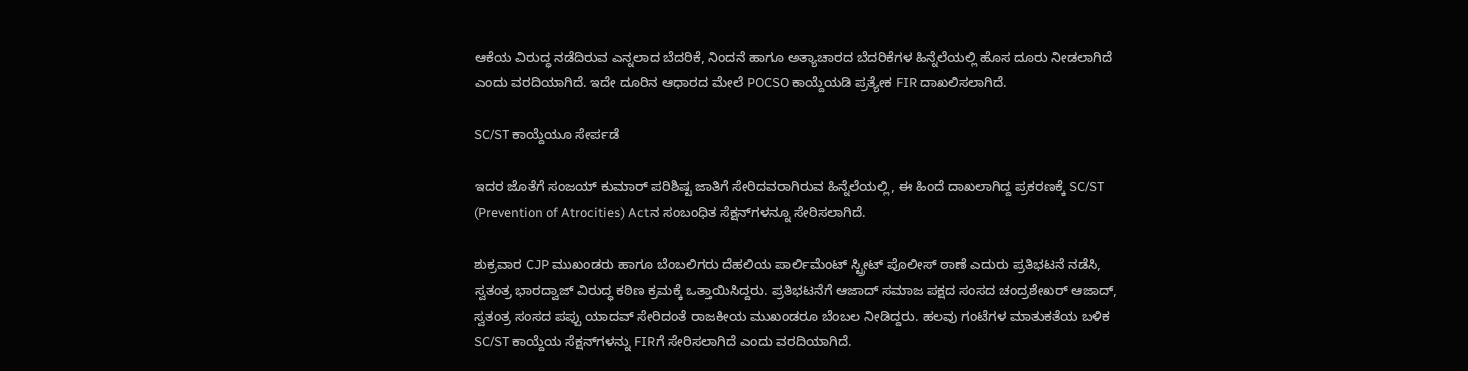ಆಕೆಯ ವಿರುದ್ಧ ನಡೆದಿರುವ ಎನ್ನಲಾದ ಬೆದರಿಕೆ, ನಿಂದನೆ ಹಾಗೂ ಅತ್ಯಾಚಾರದ ಬೆದರಿಕೆಗಳ ಹಿನ್ನೆಲೆಯಲ್ಲಿ ಹೊಸ ದೂರು ನೀಡಲಾಗಿದೆ ಎಂದು ವರದಿಯಾಗಿದೆ. ಇದೇ ದೂರಿನ ಆಧಾರದ ಮೇಲೆ POCSO ಕಾಯ್ದೆಯಡಿ ಪ್ರತ್ಯೇಕ FIR ದಾಖಲಿಸಲಾಗಿದೆ.

SC/ST ಕಾಯ್ದೆಯೂ ಸೇರ್ಪಡೆ

ಇದರ ಜೊತೆಗೆ ಸಂಜಯ್ ಕುಮಾರ್ ಪರಿಶಿಷ್ಟ ಜಾತಿಗೆ ಸೇರಿದವರಾಗಿರುವ ಹಿನ್ನೆಲೆಯಲ್ಲಿ, ಈ ಹಿಂದೆ ದಾಖಲಾಗಿದ್ದ ಪ್ರಕರಣಕ್ಕೆ SC/ST (Prevention of Atrocities) Actನ ಸಂಬಂಧಿತ ಸೆಕ್ಷನ್‌ಗಳನ್ನೂ ಸೇರಿಸಲಾಗಿದೆ.

ಶುಕ್ರವಾರ CJP ಮುಖಂಡರು ಹಾಗೂ ಬೆಂಬಲಿಗರು ದೆಹಲಿಯ ಪಾರ್ಲಿಮೆಂಟ್‌ ಸ್ಟ್ರೀಟ್‌ ಪೊಲೀಸ್ ಠಾಣೆ ಎದುರು ಪ್ರತಿಭಟನೆ ನಡೆಸಿ, ಸ್ವತಂತ್ರ ಭಾರದ್ವಾಜ್ ವಿರುದ್ಧ ಕಠಿಣ ಕ್ರಮಕ್ಕೆ ಒತ್ತಾಯಿಸಿದ್ದರು. ಪ್ರತಿಭಟನೆಗೆ ಆಜಾದ್ ಸಮಾಜ ಪಕ್ಷದ ಸಂಸದ ಚಂದ್ರಶೇಖರ್ ಆಜಾದ್, ಸ್ವತಂತ್ರ ಸಂಸದ ಪಪ್ಪು ಯಾದವ್ ಸೇರಿದಂತೆ ರಾಜಕೀಯ ಮುಖಂಡರೂ ಬೆಂಬಲ ನೀಡಿದ್ದರು. ಹಲವು ಗಂಟೆಗಳ ಮಾತುಕತೆಯ ಬಳಿಕ SC/ST ಕಾಯ್ದೆಯ ಸೆಕ್ಷನ್‌ಗಳನ್ನು FIRಗೆ ಸೇರಿಸಲಾಗಿದೆ ಎಂದು ವರದಿಯಾಗಿದೆ.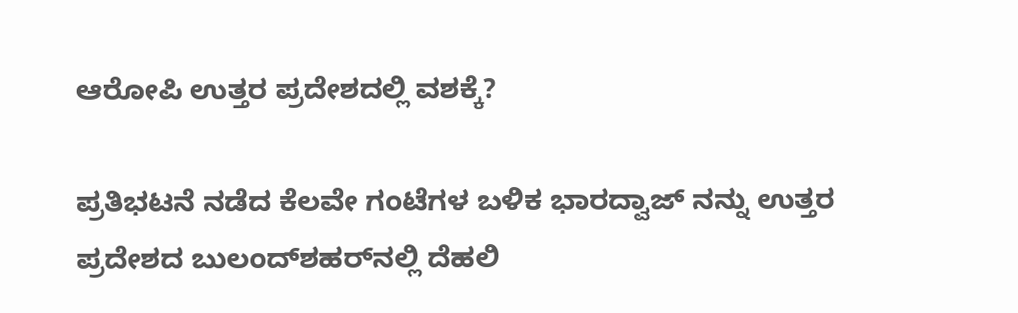ಆರೋಪಿ ಉತ್ತರ ಪ್ರದೇಶದಲ್ಲಿ ವಶಕ್ಕೆ?

ಪ್ರತಿಭಟನೆ ನಡೆದ ಕೆಲವೇ ಗಂಟೆಗಳ ಬಳಿಕ ಭಾರದ್ವಾಜ್ ನನ್ನು ಉತ್ತರ ಪ್ರದೇಶದ ಬುಲಂದ್‌ಶಹರ್‌ನಲ್ಲಿ ದೆಹಲಿ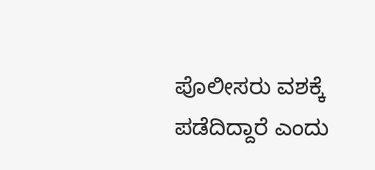ಪೊಲೀಸರು ವಶಕ್ಕೆ ಪಡೆದಿದ್ದಾರೆ ಎಂದು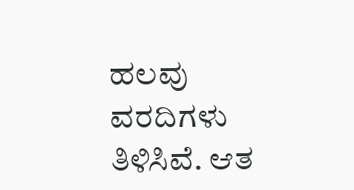ಹಲವು ವರದಿಗಳು ತಿಳಿಸಿವೆ. ಆತ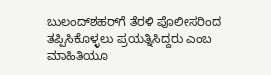ಬುಲಂದ್‌ಶಹರ್‌ಗೆ ತೆರಳಿ ಪೊಲೀಸರಿಂದ ತಪ್ಪಿಸಿಕೊಳ್ಳಲು ಪ್ರಯತ್ನಿಸಿದ್ದರು ಎಂಬ ಮಾಹಿತಿಯೂ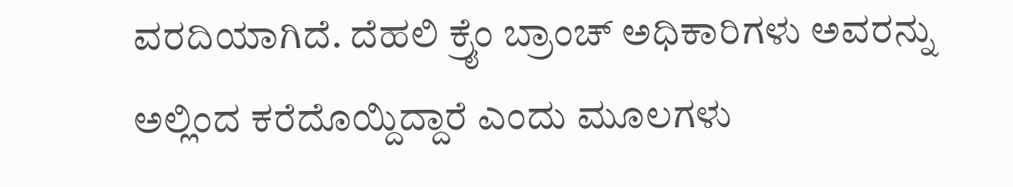ವರದಿಯಾಗಿದೆ. ದೆಹಲಿ ಕ್ರೈಂ ಬ್ರಾಂಚ್ ಅಧಿಕಾರಿಗಳು ಅವರನ್ನು ಅಲ್ಲಿಂದ ಕರೆದೊಯ್ದಿದ್ದಾರೆ ಎಂದು ಮೂಲಗಳು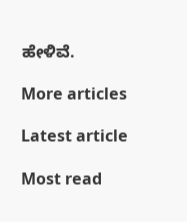ಹೇಳಿವೆ.

More articles

Latest article

Most read